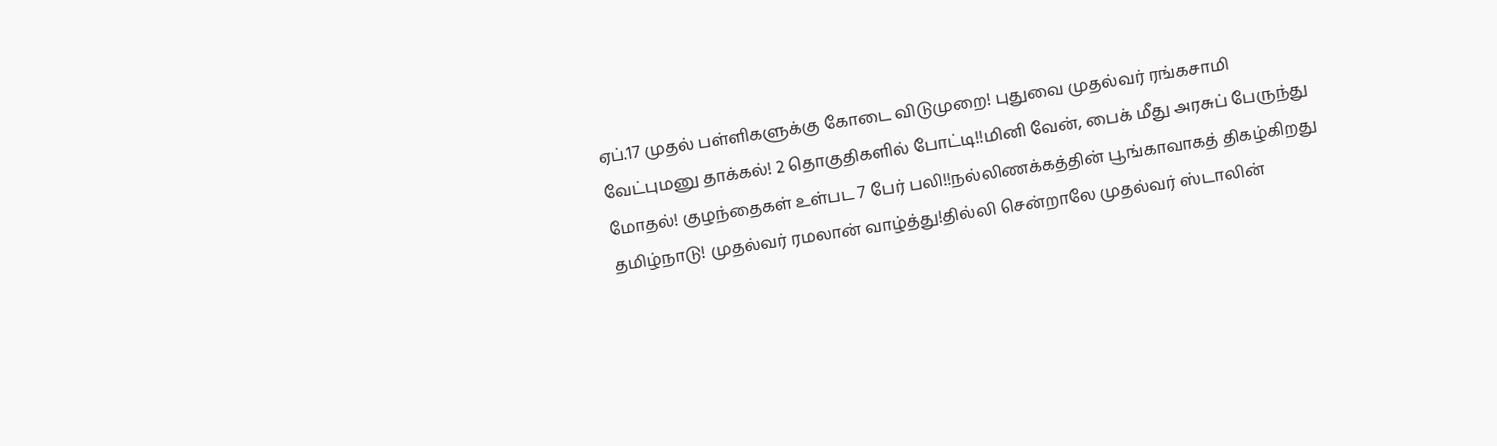ஏப்.17 முதல் பள்ளிகளுக்கு கோடை விடுமுறை! புதுவை முதல்வர் ரங்கசாமி வேட்புமனு தாக்கல்! 2 தொகுதிகளில் போட்டி!!மினி வேன், பைக் மீது அரசுப் பேருந்து மோதல்! குழந்தைகள் உள்பட 7 பேர் பலி!!நல்லிணக்கத்தின் பூங்காவாகத் திகழ்கிறது தமிழ்நாடு! முதல்வர் ரமலான் வாழ்த்து!தில்லி சென்றாலே முதல்வர் ஸ்டாலின்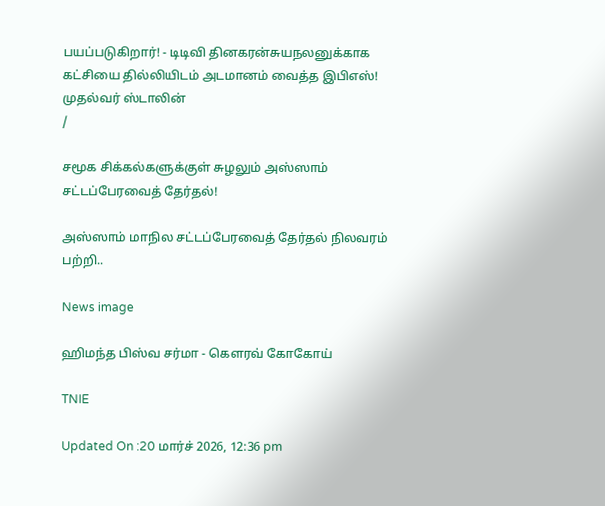பயப்படுகிறார்! - டிடிவி தினகரன்சுயநலனுக்காக கட்சியை தில்லியிடம் அடமானம் வைத்த இபிஎஸ்! முதல்வர் ஸ்டாலின்
/

சமூக சிக்கல்களுக்குள் சுழலும் அஸ்ஸாம் சட்டப்பேரவைத் தேர்தல்!

அஸ்ஸாம் மாநில சட்டப்பேரவைத் தேர்தல் நிலவரம் பற்றி..

News image

ஹிமந்த பிஸ்வ சர்மா - கௌரவ் கோகோய்

TNIE

Updated On :20 மார்ச் 2026, 12:36 pm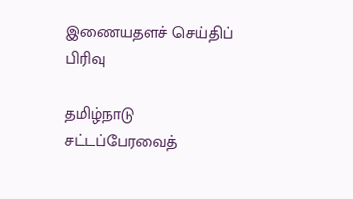இணையதளச் செய்திப் பிரிவு

தமிழ்நாடு சட்டப்பேரவைத்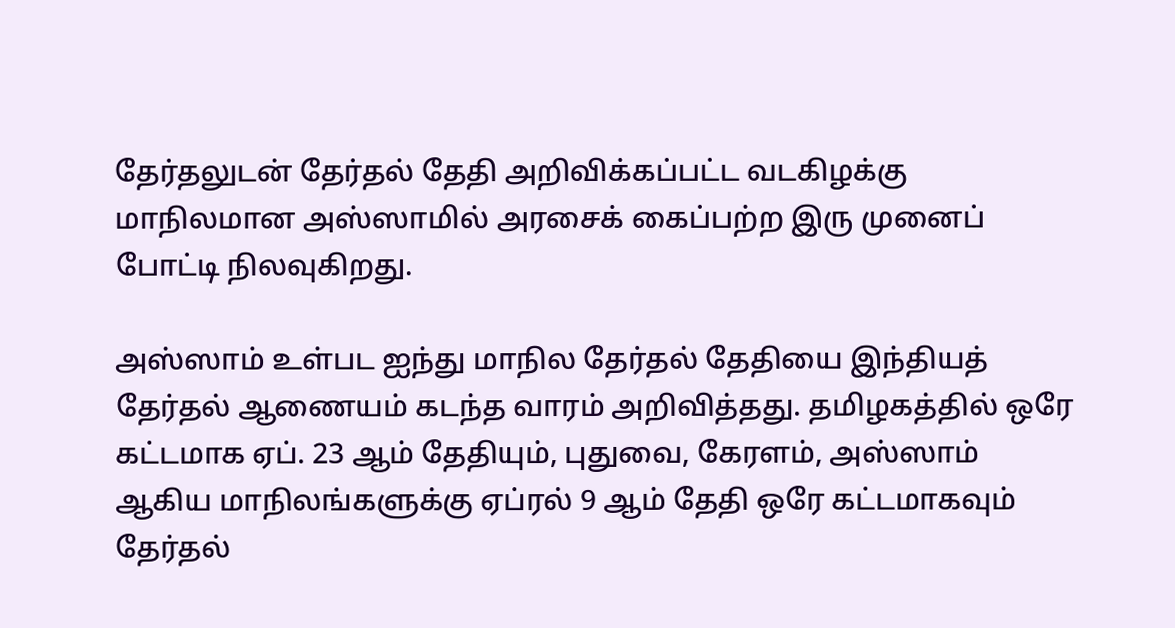தேர்தலுடன் தேர்தல் தேதி அறிவிக்கப்பட்ட வடகிழக்கு மாநிலமான அஸ்ஸாமில் அரசைக் கைப்பற்ற இரு முனைப் போட்டி நிலவுகிறது.

அஸ்ஸாம் உள்பட ஐந்து மாநில தேர்தல் தேதியை இந்தியத் தேர்தல் ஆணையம் கடந்த வாரம் அறிவித்தது. தமிழகத்தில் ஒரே கட்டமாக ஏப். 23 ஆம் தேதியும், புதுவை, கேரளம், அஸ்ஸாம் ஆகிய மாநிலங்களுக்கு ஏப்ரல் 9 ஆம் தேதி ஒரே கட்டமாகவும் தேர்தல்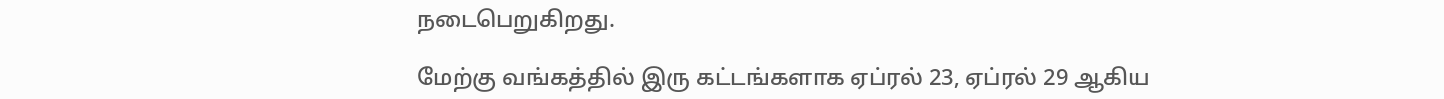நடைபெறுகிறது.

மேற்கு வங்கத்தில் இரு கட்டங்களாக ஏப்ரல் 23, ஏப்ரல் 29 ஆகிய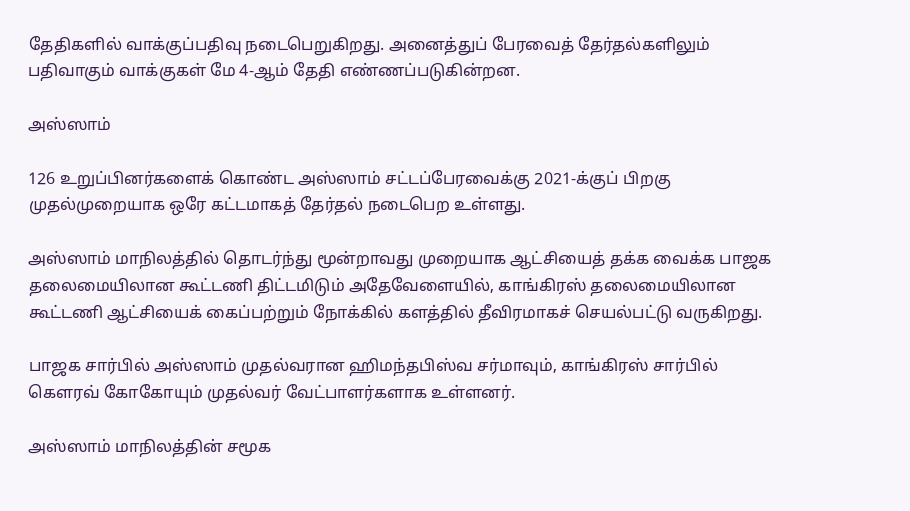தேதிகளில் வாக்குப்பதிவு நடைபெறுகிறது. அனைத்துப் பேரவைத் தேர்தல்களிலும் பதிவாகும் வாக்குகள் மே 4-ஆம் தேதி எண்ணப்படுகின்றன.

அஸ்ஸாம்

126 உறுப்பினர்களைக் கொண்ட அஸ்ஸாம் சட்டப்பேரவைக்கு 2021-க்குப் பிறகு முதல்முறையாக ஒரே கட்டமாகத் தேர்தல் நடைபெற உள்ளது.

அஸ்ஸாம் மாநிலத்தில் தொடர்ந்து மூன்றாவது முறையாக ஆட்சியைத் தக்க வைக்க பாஜக தலைமையிலான கூட்டணி திட்டமிடும் அதேவேளையில், காங்கிரஸ் தலைமையிலான கூட்டணி ஆட்சியைக் கைப்பற்றும் நோக்கில் களத்தில் தீவிரமாகச் செயல்பட்டு வருகிறது.

பாஜக சார்பில் அஸ்ஸாம் முதல்வரான ஹிமந்தபிஸ்வ சர்மாவும், காங்கிரஸ் சார்பில் கௌரவ் கோகோயும் முதல்வர் வேட்பாளர்களாக உள்ளனர்.

அஸ்ஸாம் மாநிலத்தின் சமூக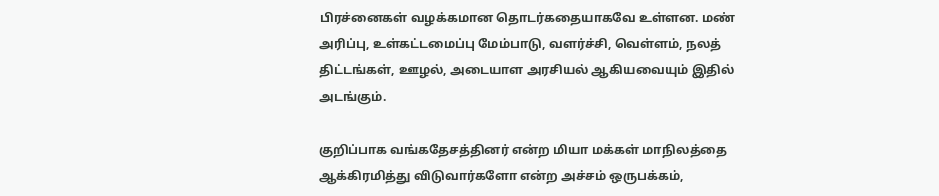பிரச்னைகள் வழக்கமான தொடர்கதையாகவே உள்ளன. மண் அரிப்பு, உள்கட்டமைப்பு மேம்பாடு, வளர்ச்சி, வெள்ளம், நலத் திட்டங்கள், ஊழல், அடையாள அரசியல் ஆகியவையும் இதில் அடங்கும்.

குறிப்பாக வங்கதேசத்தினர் என்ற மியா மக்கள் மாநிலத்தை ஆக்கிரமித்து விடுவார்களோ என்ற அச்சம் ஒருபக்கம்,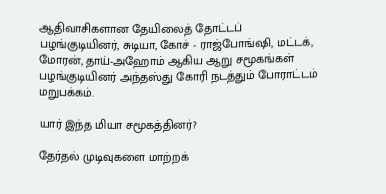ஆதிவாசிகளான தேயிலைத் தோட்டப் பழங்குடியினர், சுடியா, கோச் - ராஜ்போங்ஷி, மட்டக், மோரன், தாய்-அஹோம் ஆகிய ஆறு சமூகங்கள் பழங்குடியினர் அந்தஸ்து கோரி நடத்தும் போராட்டம் மறுபக்கம்.

யார் இந்த மியா சமூகத்தினர்?

தேர்தல் முடிவுகளை மாற்றக்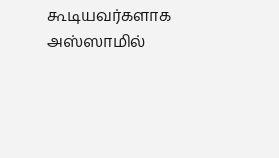கூடியவர்களாக அஸ்ஸாமில்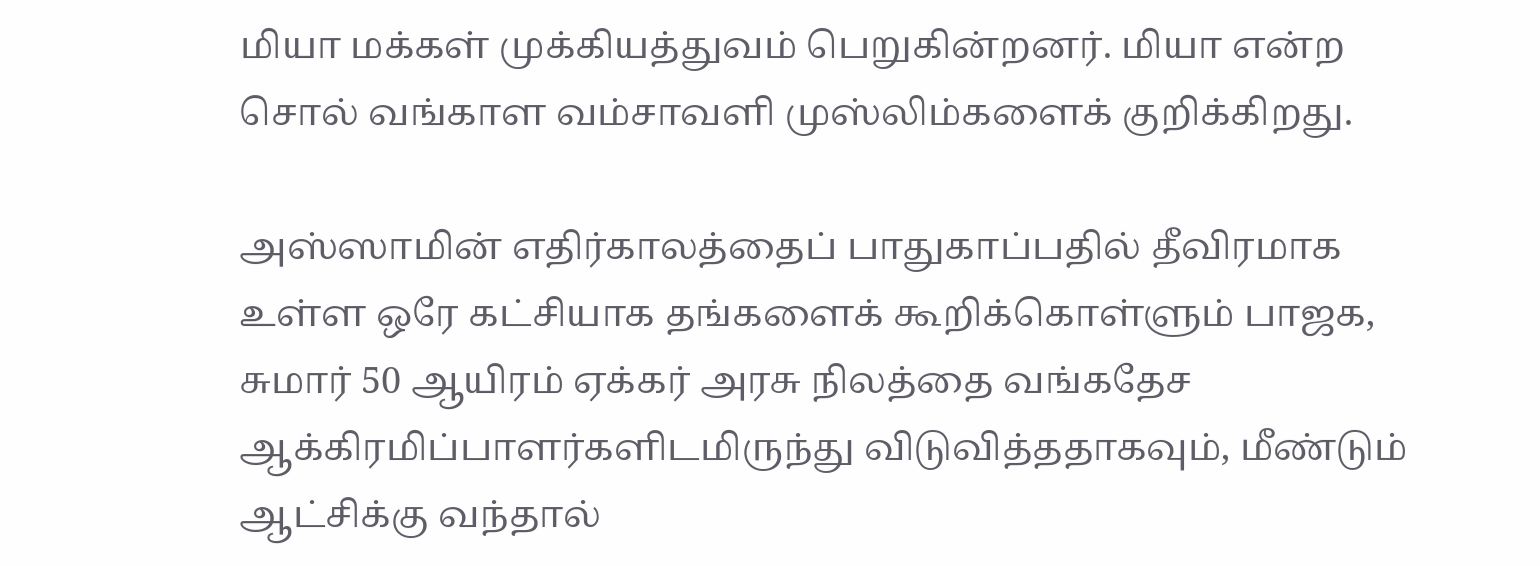மியா மக்கள் முக்கியத்துவம் பெறுகின்றனர். மியா என்ற சொல் வங்காள வம்சாவளி முஸ்லிம்களைக் குறிக்கிறது.

அஸ்ஸாமின் எதிர்காலத்தைப் பாதுகாப்பதில் தீவிரமாக உள்ள ஒரே கட்சியாக தங்களைக் கூறிக்கொள்ளும் பாஜக, சுமார் 50 ஆயிரம் ஏக்கர் அரசு நிலத்தை வங்கதேச ஆக்கிரமிப்பாளர்களிடமிருந்து விடுவித்ததாகவும், மீண்டும் ஆட்சிக்கு வந்தால்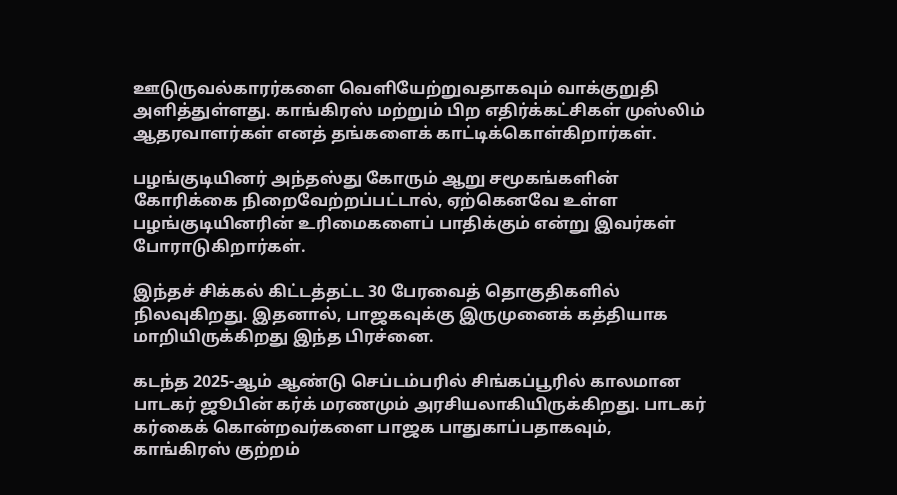ஊடுருவல்காரர்களை வெளியேற்றுவதாகவும் வாக்குறுதி அளித்துள்ளது. காங்கிரஸ் மற்றும் பிற எதிர்க்கட்சிகள் முஸ்லிம் ஆதரவாளர்கள் எனத் தங்களைக் காட்டிக்கொள்கிறார்கள்.

பழங்குடியினர் அந்தஸ்து கோரும் ஆறு சமூகங்களின் கோரிக்கை நிறைவேற்றப்பட்டால், ஏற்கெனவே உள்ள பழங்குடியினரின் உரிமைகளைப் பாதிக்கும் என்று இவர்கள் போராடுகிறார்கள்.

இந்தச் சிக்கல் கிட்டத்தட்ட 30 பேரவைத் தொகுதிகளில் நிலவுகிறது. இதனால், பாஜகவுக்கு இருமுனைக் கத்தியாக மாறியிருக்கிறது இந்த பிரச்னை.

கடந்த 2025-ஆம் ஆண்டு செப்டம்பரில் சிங்கப்பூரில் காலமான பாடகர் ஜூபின் கர்க் மரணமும் அரசியலாகியிருக்கிறது. பாடகர் கர்கைக் கொன்றவர்களை பாஜக பாதுகாப்பதாகவும், காங்கிரஸ் குற்றம்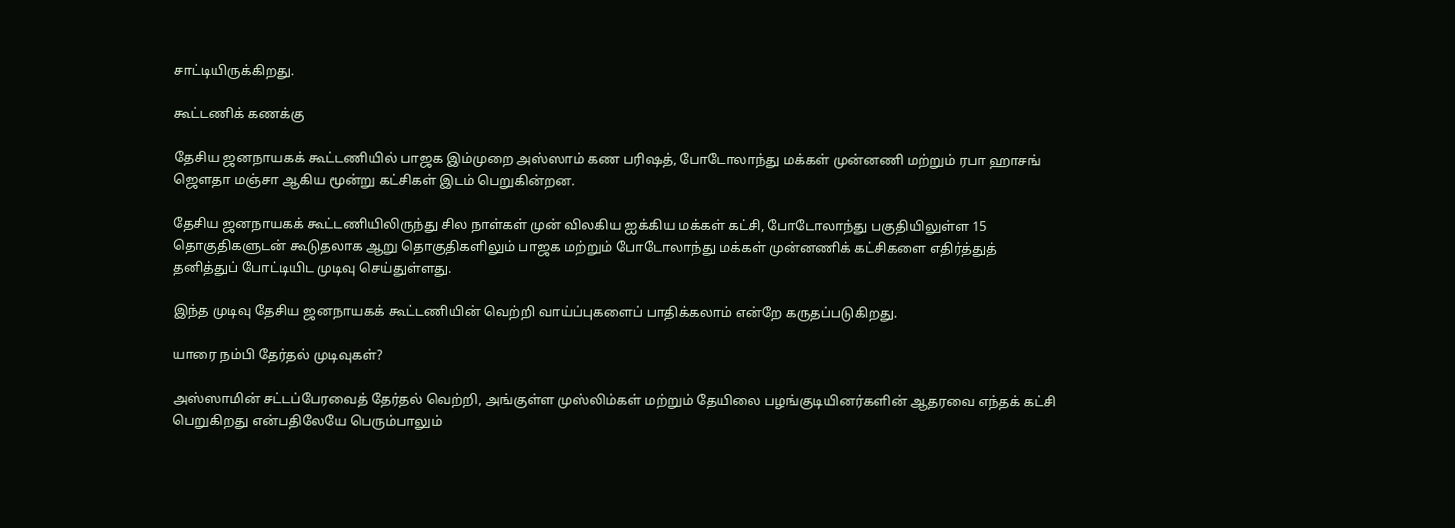சாட்டியிருக்கிறது.

கூட்டணிக் கணக்கு

தேசிய ஜனநாயகக் கூட்டணியில் பாஜக இம்முறை அஸ்ஸாம் கண பரிஷத், போடோலாந்து மக்கள் முன்னணி மற்றும் ரபா ஹாசங் ஜௌதா மஞ்சா ஆகிய மூன்று கட்சிகள் இடம் பெறுகின்றன.

தேசிய ஜனநாயகக் கூட்டணியிலிருந்து சில நாள்கள் முன் விலகிய ஐக்கிய மக்கள் கட்சி, போடோலாந்து பகுதியிலுள்ள 15 தொகுதிகளுடன் கூடுதலாக ஆறு தொகுதிகளிலும் பாஜக மற்றும் போடோலாந்து மக்கள் முன்னணிக் கட்சிகளை எதிர்த்துத் தனித்துப் போட்டியிட முடிவு செய்துள்ளது.

இந்த முடிவு தேசிய ஜனநாயகக் கூட்டணியின் வெற்றி வாய்ப்புகளைப் பாதிக்கலாம் என்றே கருதப்படுகிறது.

யாரை நம்பி தேர்தல் முடிவுகள்?

அஸ்ஸாமின் சட்டப்பேரவைத் தேர்தல் வெற்றி, அங்குள்ள முஸ்லிம்கள் மற்றும் தேயிலை பழங்குடியினர்களின் ஆதரவை எந்தக் கட்சி பெறுகிறது என்பதிலேயே பெரும்பாலும்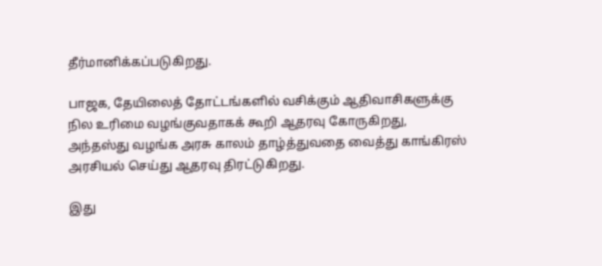தீர்மானிக்கப்படுகிறது.

பாஜக, தேயிலைத் தோட்டங்களில் வசிக்கும் ஆதிவாசிகளுக்கு நில உரிமை வழங்குவதாகக் கூறி ஆதரவு கோருகிறது, அந்தஸ்து வழங்க அரசு காலம் தாழ்த்துவதை வைத்து காங்கிரஸ் அரசியல் செய்து ஆதரவு திரட்டுகிறது.

இது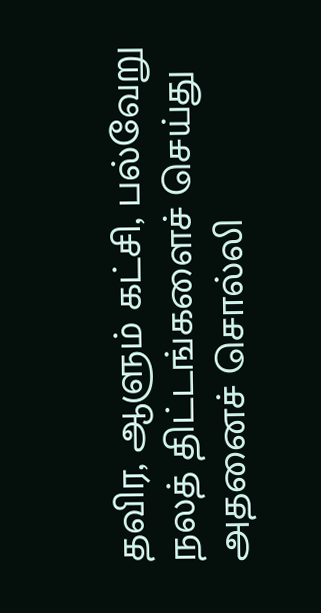தவிர, ஆளும் கட்சி, பல்வேறு நலத் திட்டங்களைச் செய்து அதனைச் சொல்லி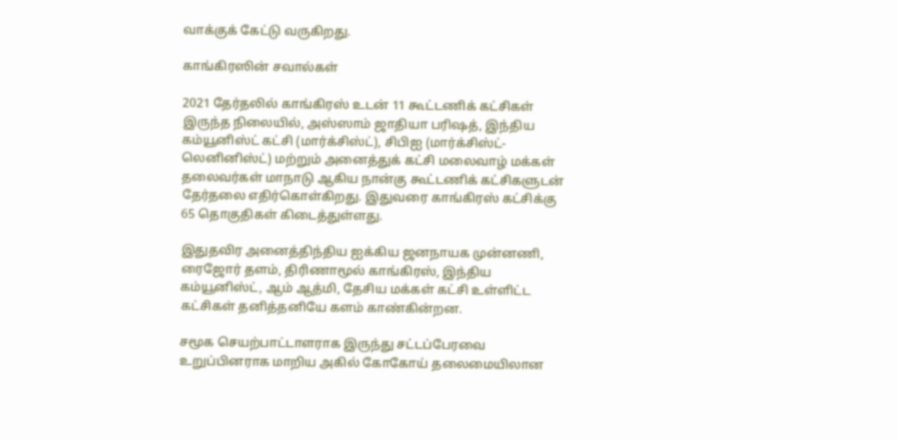வாக்குக் கேட்டு வருகிறது.

காங்கிரஸின் சவால்கள்

2021 தேர்தலில் காங்கிரஸ் உடன் 11 கூட்டணிக் கட்சிகள் இருந்த நிலையில், அஸ்ஸாம் ஜாதியா பரிஷத், இந்திய கம்யூனிஸ்ட் கட்சி (மார்க்சிஸ்ட்), சிபிஐ (மார்க்சிஸ்ட்-லெனினிஸ்ட்) மற்றும் அனைத்துக் கட்சி மலைவாழ் மக்கள் தலைவர்கள் மாநாடு ஆகிய நான்கு கூட்டணிக் கட்சிகளுடன் தேர்தலை எதிர்கொள்கிறது. இதுவரை காங்கிரஸ் கட்சிக்கு 65 தொகுதிகள் கிடைத்துள்ளது.

இதுதவிர அனைத்திந்திய ஐக்கிய ஜனநாயக முன்னணி, ரைஜோர் தளம், திரிணாமூல் காங்கிரஸ், இந்திய கம்யூனிஸ்ட், ஆம் ஆத்மி, தேசிய மக்கள் கட்சி உள்ளிட்ட கட்சிகள் தனித்தனியே களம் காண்கின்றன.

சமூக செயற்பாட்டாளராக இருந்து சட்டப்பேரவை உறுப்பினராக மாறிய அகில் கோகோய் தலைமையிலான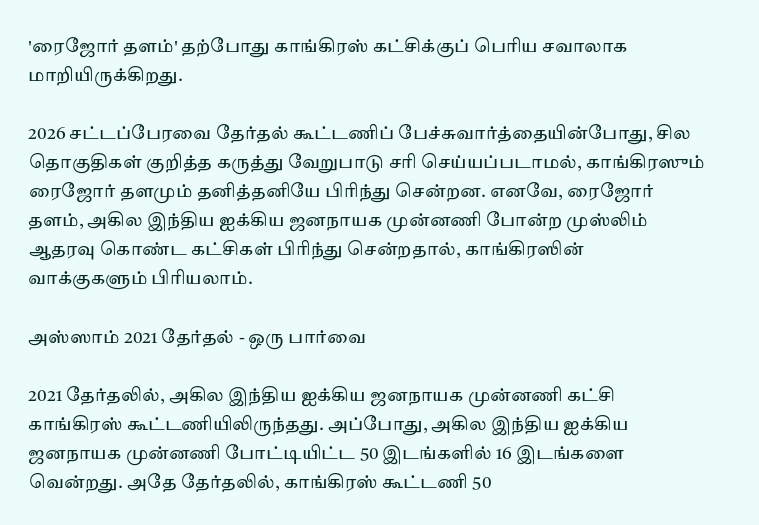'ரைஜோர் தளம்' தற்போது காங்கிரஸ் கட்சிக்குப் பெரிய சவாலாக மாறியிருக்கிறது.

2026 சட்டப்பேரவை தேர்தல் கூட்டணிப் பேச்சுவார்த்தையின்போது, சில தொகுதிகள் குறித்த கருத்து வேறுபாடு சரி செய்யப்படாமல், காங்கிரஸும் ரைஜோர் தளமும் தனித்தனியே பிரிந்து சென்றன. எனவே, ரைஜோர் தளம், அகில இந்திய ஐக்கிய ஜனநாயக முன்னணி போன்ற முஸ்லிம் ஆதரவு கொண்ட கட்சிகள் பிரிந்து சென்றதால், காங்கிரஸின் வாக்குகளும் பிரியலாம்.

அஸ்ஸாம் 2021 தேர்தல் - ஒரு பார்வை

2021 தேர்தலில், அகில இந்திய ஐக்கிய ஜனநாயக முன்னணி கட்சி காங்கிரஸ் கூட்டணியிலிருந்தது. அப்போது, அகில இந்திய ஐக்கிய ஜனநாயக முன்னணி போட்டியிட்ட 50 இடங்களில் 16 இடங்களை வென்றது. அதே தேர்தலில், காங்கிரஸ் கூட்டணி 50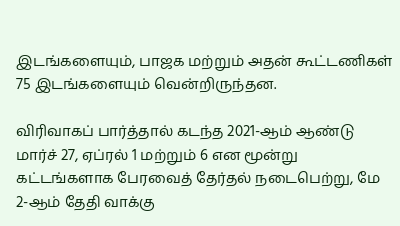இடங்களையும், பாஜக மற்றும் அதன் கூட்டணிகள் 75 இடங்களையும் வென்றிருந்தன.

விரிவாகப் பார்த்தால் கடந்த 2021-ஆம் ஆண்டு மார்ச் 27, ஏப்ரல் 1 மற்றும் 6 என மூன்று கட்டங்களாக பேரவைத் தேர்தல் நடைபெற்று, மே 2-ஆம் தேதி வாக்கு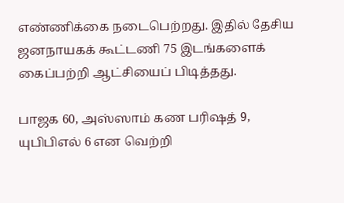எண்ணிக்கை நடைபெற்றது. இதில் தேசிய ஜனநாயகக் கூட்டணி 75 இடங்களைக் கைப்பற்றி ஆட்சியைப் பிடித்தது.

பாஜக 60, அஸ்ஸாம் கண பரிஷத் 9, யுபிபிஎல் 6 என வெற்றி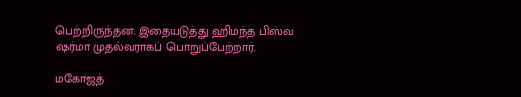பெற்றிருந்தன. இதையடுத்து ஹிமந்த பிஸ்வ ஷர்மா முதல்வராகப் பொறுப்பேற்றார்.

மகோஜத்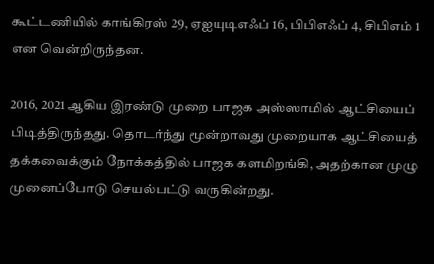கூட்டணியில் காங்கிரஸ் 29, ஏஐயுடிஎஃப் 16, பிபிஎஃப் 4, சிபிஎம் 1 என வென்றிருந்தன.

2016, 2021 ஆகிய இரண்டு முறை பாஜக அஸ்ஸாமில் ஆட்சியைப் பிடித்திருந்தது. தொடர்ந்து மூன்றாவது முறையாக ஆட்சியைத் தக்கவைக்கும் நோக்கத்தில் பாஜக களமிறங்கி, அதற்கான முழு முனைப்போடு செயல்பட்டு வருகின்றது.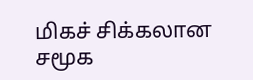மிகச் சிக்கலான சமூக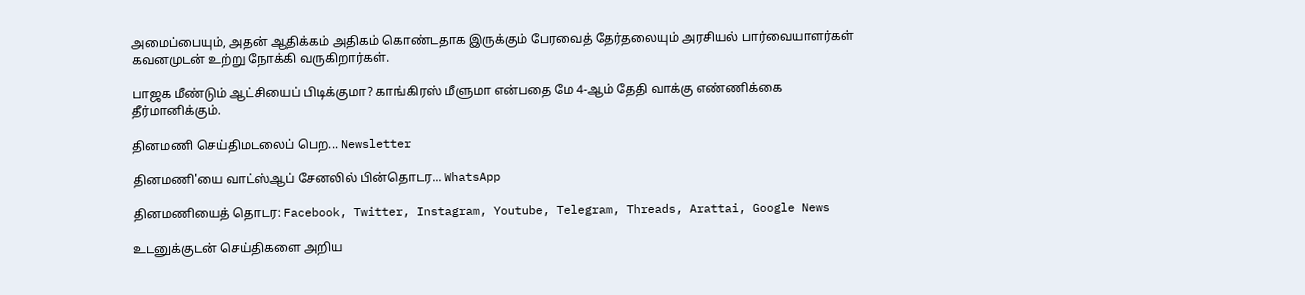அமைப்பையும், அதன் ஆதிக்கம் அதிகம் கொண்டதாக இருக்கும் பேரவைத் தேர்தலையும் அரசியல் பார்வையாளர்கள் கவனமுடன் உற்று நோக்கி வருகிறார்கள்.

பாஜக மீண்டும் ஆட்சியைப் பிடிக்குமா? காங்கிரஸ் மீளுமா என்பதை மே 4-ஆம் தேதி வாக்கு எண்ணிக்கை தீர்மானிக்கும்.

தினமணி செய்திமடலைப் பெற... Newsletter

தினமணி'யை வாட்ஸ்ஆப் சேனலில் பின்தொடர... WhatsApp

தினமணியைத் தொடர: Facebook, Twitter, Instagram, Youtube, Telegram, Threads, Arattai, Google News

உடனுக்குடன் செய்திகளை அறிய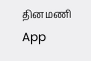தினமணி App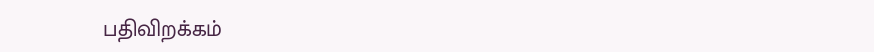பதிவிறக்கம்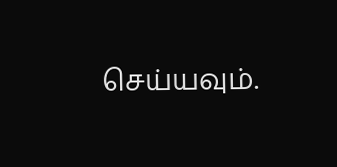செய்யவும்.